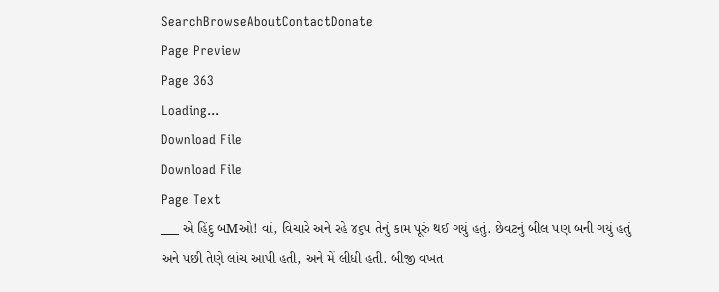SearchBrowseAboutContactDonate
Page Preview
Page 363
Loading...
Download File
Download File
Page Text
___ એ હિંદુ બMઓ! વાં, વિચારે અને રહે ૪૬૫ તેનું કામ પૂરું થઈ ગયું હતું. છેવટનું બીલ પણ બની ગયું હતું અને પછી તેણે લાંચ આપી હતી, અને મેં લીધી હતી. બીજી વખત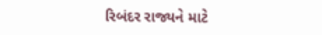રિબંદર રાજ્યને માટે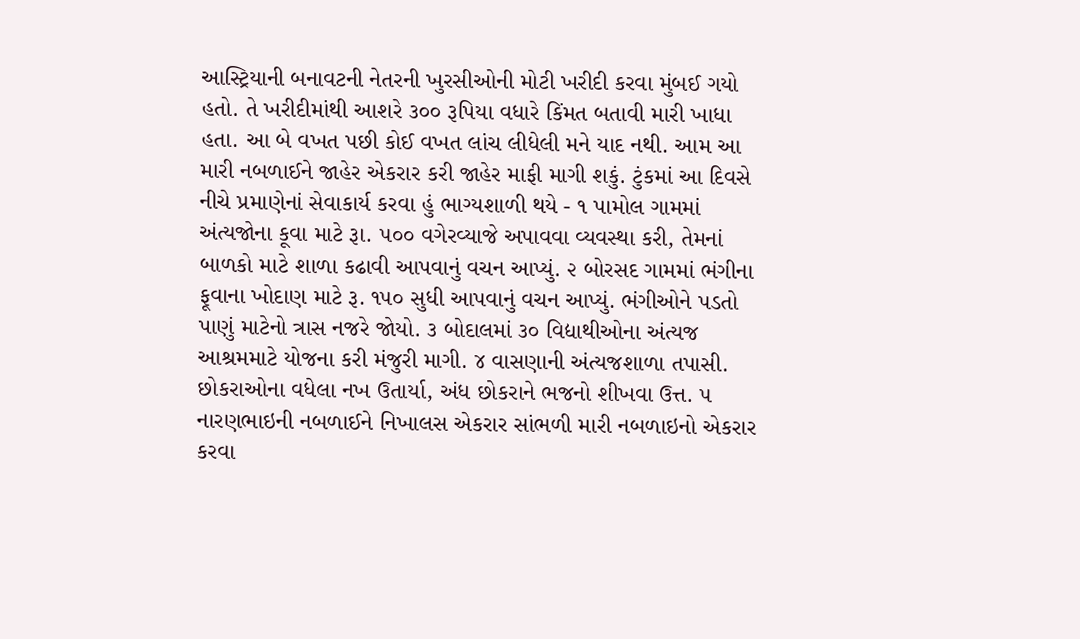આસ્ટ્રિયાની બનાવટની નેતરની ખુરસીઓની મોટી ખરીદી કરવા મુંબઈ ગયો હતો. તે ખરીદીમાંથી આશરે ૩૦૦ રૂપિયા વધારે કિંમત બતાવી મારી ખાધા હતા. આ બે વખત પછી કોઈ વખત લાંચ લીધેલી મને યાદ નથી. આમ આ મારી નબળાઈને જાહેર એકરાર કરી જાહેર માફી માગી શકું. ટુંકમાં આ દિવસે નીચે પ્રમાણેનાં સેવાકાર્ય કરવા હું ભાગ્યશાળી થયે - ૧ પામોલ ગામમાં અંત્યજોના કૂવા માટે રૂા. ૫૦૦ વગેરવ્યાજે અપાવવા વ્યવસ્થા કરી, તેમનાં બાળકો માટે શાળા કઢાવી આપવાનું વચન આપ્યું. ૨ બોરસદ ગામમાં ભંગીના ફૂવાના ખોદાણ માટે રૂ. ૧૫૦ સુધી આપવાનું વચન આપ્યું. ભંગીઓને પડતો પાણું માટેનો ત્રાસ નજરે જોયો. ૩ બોદાલમાં ૩૦ વિદ્યાથીઓના અંત્યજ આશ્રમમાટે યોજના કરી મંજુરી માગી. ૪ વાસણાની અંત્યજશાળા તપાસી. છોકરાઓના વધેલા નખ ઉતાર્યા, અંધ છોકરાને ભજનો શીખવા ઉત્ત. ૫ નારણભાઇની નબળાઈને નિખાલસ એકરાર સાંભળી મારી નબળાઇનો એકરાર કરવા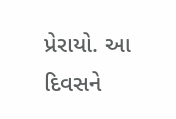પ્રેરાયો. આ દિવસને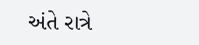અંતે રાત્રે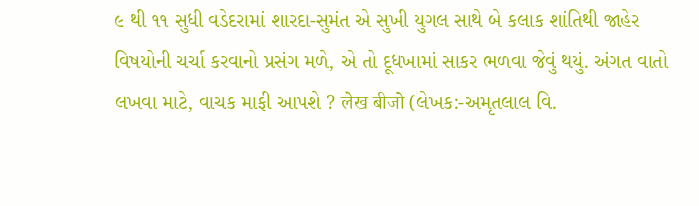૯ થી ૧૧ સુધી વડેદરામાં શારદા-સુમંત એ સુખી યુગલ સાથે બે કલાક શાંતિથી જાહેર વિષયોની ચર્ચા કરવાનો પ્રસંગ મળે, એ તો દૂધખામાં સાકર ભળવા જેવું થયું. અંગત વાતો લખવા માટે, વાચક માફી આપશે ? लेख बीजो (લેખક:-અમૃતલાલ વિ.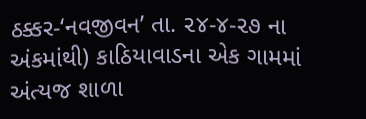ઠક્કર-‘નવજીવન’ તા. ૨૪-૪-૨૭ ના અંકમાંથી) કાઠિયાવાડના એક ગામમાં અંત્યજ શાળા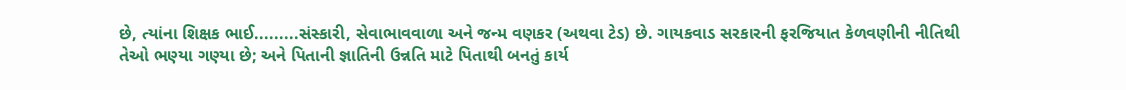છે, ત્યાંના શિક્ષક ભાઈ.........સંસ્કારી, સેવાભાવવાળા અને જન્મ વણકર (અથવા ટેડ) છે. ગાયકવાડ સરકારની ફરજિયાત કેળવણીની નીતિથી તેઓ ભણ્યા ગણ્યા છે; અને પિતાની જ્ઞાતિની ઉન્નતિ માટે પિતાથી બનતું કાર્ય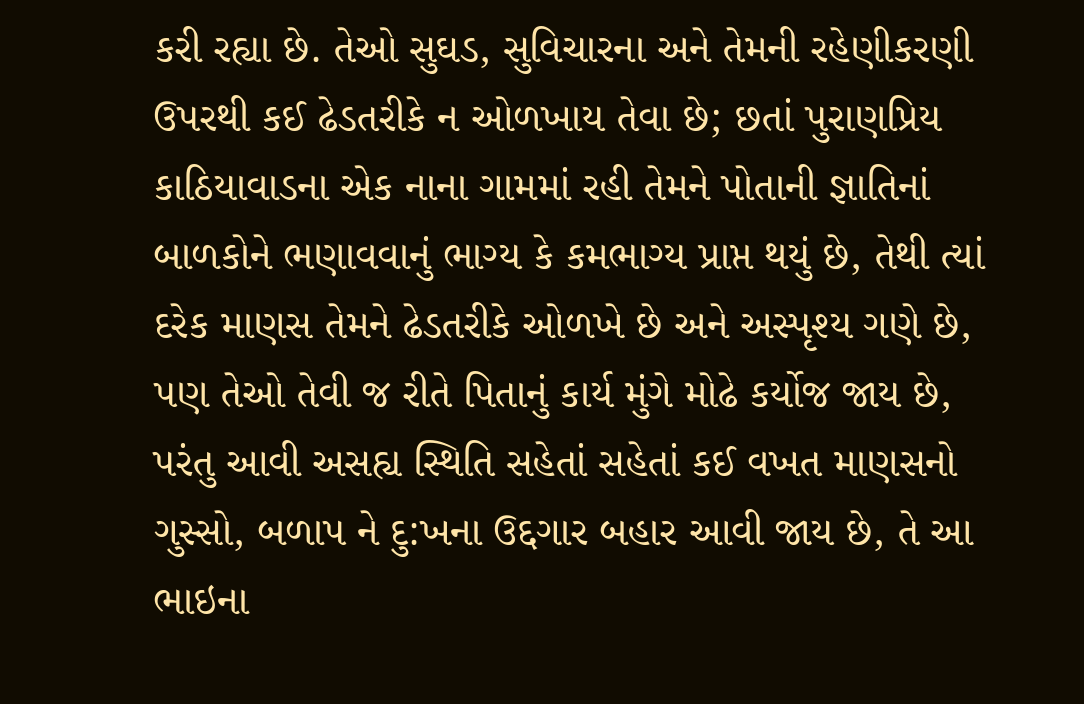કરી રહ્યા છે. તેઓ સુઘડ, સુવિચારના અને તેમની રહેણીકરણી ઉપરથી કઈ ઢેડતરીકે ન ઓળખાય તેવા છે; છતાં પુરાણપ્રિય કાઠિયાવાડના એક નાના ગામમાં રહી તેમને પોતાની જ્ઞાતિનાં બાળકોને ભણાવવાનું ભાગ્ય કે કમભાગ્ય પ્રાપ્ત થયું છે, તેથી ત્યાં દરેક માણસ તેમને ઢેડતરીકે ઓળખે છે અને અસ્પૃશ્ય ગણે છે, પણ તેઓ તેવી જ રીતે પિતાનું કાર્ય મુંગે મોઢે કર્યોજ જાય છે, પરંતુ આવી અસહ્ય સ્થિતિ સહેતાં સહેતાં કઈ વખત માણસનો ગુસ્સો, બળાપ ને દુ:ખના ઉદ્દગાર બહાર આવી જાય છે, તે આ ભાઇના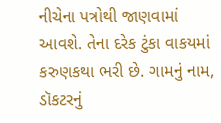નીચેના પત્રોથી જાણવામાં આવશે. તેના દરેક ટુંકા વાકયમાં કરુણકથા ભરી છે. ગામનું નામ, ડૉકટરનું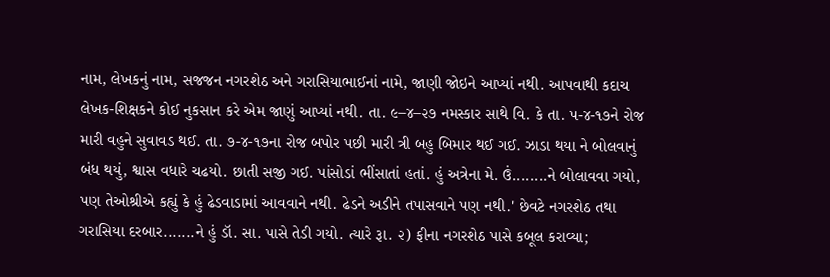નામ, લેખકનું નામ, સજજન નગરશેઠ અને ગરાસિયાભાઈનાં નામે, જાણી જોઇને આપ્યાં નથી. આપવાથી કદાચ લેખક-શિક્ષકને કોઈ નુકસાન કરે એમ જાણું આપ્યાં નથી. તા. ૯–૪–૨૭ નમસ્કાર સાથે વિ. કે તા. ૫-૪-૧૭ને રોજ મારી વહુને સુવાવડ થઈ. તા. ૭-૪-૧૭ના રોજ બપોર પછી મારી ત્રી બહુ બિમાર થઈ ગઈ. ઝાડા થયા ને બોલવાનું બંધ થયું, શ્વાસ વધારે ચઢયો. છાતી સજી ગઈ. પાંસોડાં ભીંસાતાં હતાં. હું અત્રેના મે. ઉં........ને બોલાવવા ગયો, પણ તેઓશ્રીએ કહ્યું કે હું ઢેડવાડામાં આવવાને નથી. ઢેડને અડીને તપાસવાને પણ નથી.' છેવટે નગરશેઠ તથા ગરાસિયા દરબાર.......ને હું ડૉ. સા. પાસે તેડી ગયો. ત્યારે રૂા. ૨) ફીના નગરશેઠ પાસે કબૂલ કરાવ્યા;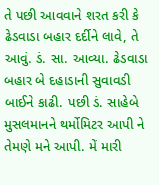તે પછી આવવાને શરત કરી કે ઢેડવાડા બહાર દર્દીને લાવે, તે આવું. ડં. સા. આવ્યા. ઢેડવાડા બહાર બે દહાડાની સુવાવડી બાઈને કાઢી. પછી ડં. સાહેબે મુસલમાનને થર્મોમિટર આપી ને તેમણે મને આપી. મેં મારી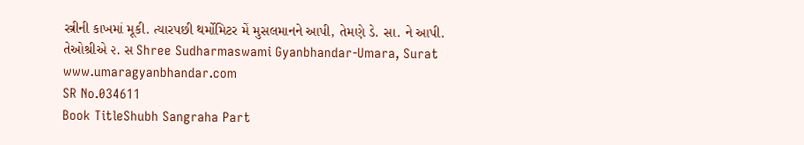સ્ત્રીની કાખમાં મૂકી. ત્યારપછી થર્મોમિટર મેં મુસલમાનને આપી, તેમણે ડે. સા. ને આપી. તેઓશ્રીએ ૨. સ Shree Sudharmaswami Gyanbhandar-Umara, Surat www.umaragyanbhandar.com
SR No.034611
Book TitleShubh Sangraha Part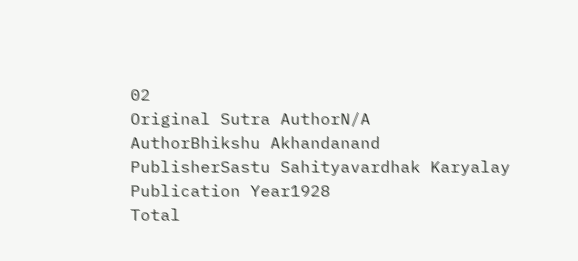02
Original Sutra AuthorN/A
AuthorBhikshu Akhandanand
PublisherSastu Sahityavardhak Karyalay
Publication Year1928
Total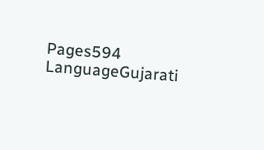Pages594
LanguageGujarati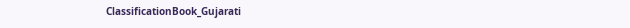ClassificationBook_Gujarati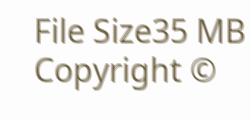File Size35 MB
Copyright ©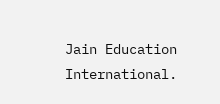Jain Education International.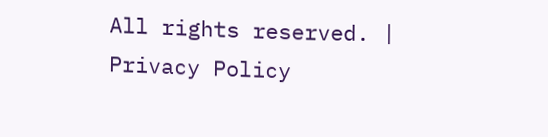All rights reserved. | Privacy Policy